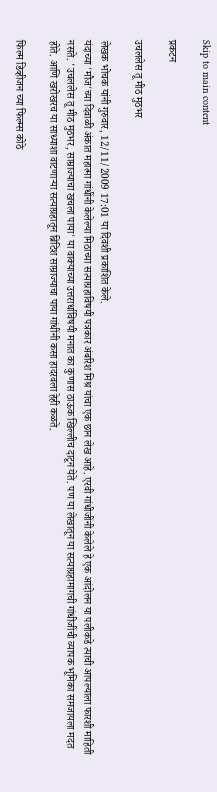Skip to main content

प्रकटन

उचललेस तू मीठ मुठभर

लेखक भोचक यांनी गुरुवार, 12/11/2009 17:01 या दिवशी प्रकाशित केले.
यंदाच्या 'मौज'च्या दिवाळी अंकात महात्मा गांधींनी केलेल्या मिठाच्या सत्याग्रहाविषयी पत्रकार अंबरिश मिश्र यांचा एक छान लेख आहे. एरवी गांधीजींनी केलेले हे एक आंदोलन या पलीकडे त्याची आपल्याला फारशी माहिती नसते. 'उचललेस तू मीठ मुठभर, साम्राज्याचा खचला पाया' या वाक्याच्या उत्तरार्धाविषयी मनात का कुणास ठाऊक खिल्लीच दाटून येते. पण या लेखातून या सत्याग्रहामागची गांधीजींची व्यापक भूमिका समजायला मदत होते. आणि खरोखरच या साध्याशा वाटणार्‍या सत्याग्रहातून ब्रिटिश साम्राज्याचा पाया गांधींनी कसा हादरवला हेही कळते.

फिल्म डिव्हीजन च्या फिल्म्स कोठे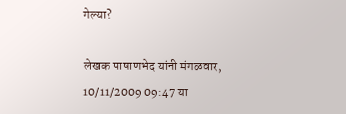गेल्या?

लेखक पाषाणभेद यांनी मंगळवार, 10/11/2009 09:47 या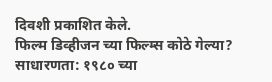दिवशी प्रकाशित केले.
फिल्म डिव्हीजन च्या फिल्म्स कोठे गेल्या? साधारणता: १९८० च्या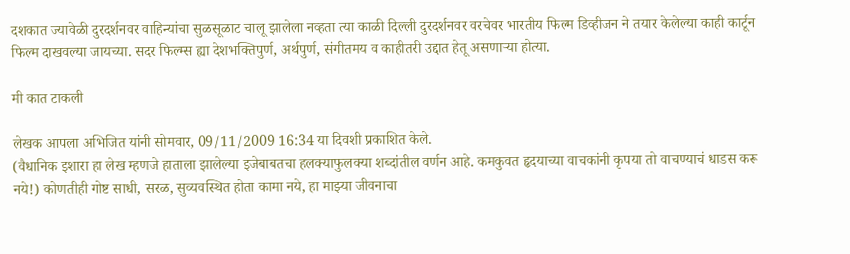दशकात ज्यावेळी दुरदर्शनवर वाहिन्यांचा सुळसूळाट चालू झालेला नव्हता त्या काळी दिल्ली दुरदर्शनवर वरचेवर भारतीय फिल्म डिव्हीजन ने तयार केलेल्या काही कार्टून फिल्म दाखवल्या जायच्या. सदर फिल्म्स ह्या देशभक्तिपुर्ण, अर्थपुर्ण, संगीतमय व काहीतरी उद्दात हेतू असणार्‍या होत्या.

मी कात टाकली

लेखक आपला अभिजित यांनी सोमवार, 09/11/2009 16:34 या दिवशी प्रकाशित केले.
(वैधानिक इशारा हा लेख म्हणजे हाताला झालेल्या इजेबाबतचा हलक्‍याफुलक्‍या शब्दांतील वर्णन आहे. कमकुवत हृदयाच्या वाचकांनी कृपया तो वाचण्याचं धाडस करू नये!) कोणतीही गोष्ट साधी, सरळ, सुव्यवस्थित होता कामा नये, हा माझ्या जीवनाचा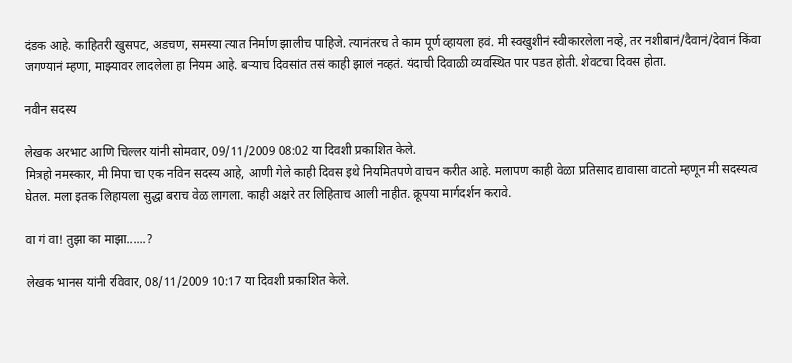दंडक आहे. काहितरी खुसपट, अडचण, समस्या त्यात निर्माण झालीच पाहिजे. त्यानंतरच ते काम पूर्ण व्हायला हवं. मी स्वखुशीनं स्वीकारलेला नव्हे, तर नशीबानं/दैवानं/देवानं किंवा जगण्यानं म्हणा, माझ्यावर लादलेला हा नियम आहे. बऱ्याच दिवसांत तसं काही झालं नव्हतं. यंदाची दिवाळी व्यवस्थित पार पडत होती. शेवटचा दिवस होता.

नवीन सदस्य

लेखक अरभाट आणि चिल्लर यांनी सोमवार, 09/11/2009 08:02 या दिवशी प्रकाशित केले.
मित्रहो नमस्कार, मी मिपा चा एक नविन सदस्य आहे, आणी गेले काही दिवस इथे नियमितपणे वाचन करीत आहे. मलापण काही वेळा प्रतिसाद द्यावासा वाटतो म्हणून मी सदस्यत्व घेतल. मला इतक लिहायला सुद्धा बराच वेळ लागला. काही अक्षरे तर लिहिताच आली नाहीत. क्रूपया मार्गदर्शन करावे.

वा गं वा! तुझा का माझा......?

लेखक भानस यांनी रविवार, 08/11/2009 10:17 या दिवशी प्रकाशित केले.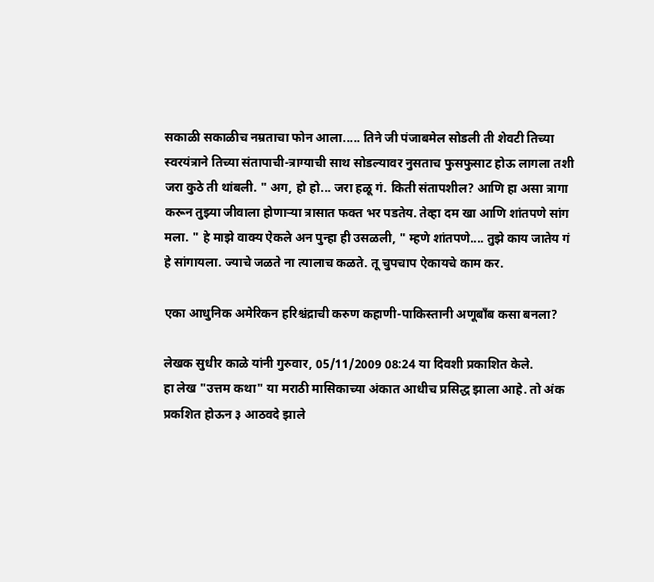सकाळी सकाळीच नम्रताचा फोन आला..... तिने जी पंजाबमेल सोडली ती शेवटी तिच्या स्वरयंत्राने तिच्या संतापाची-त्राग्याची साथ सोडल्यावर नुसताच फुसफुसाट होऊ लागला तशी जरा कुठे ती थांबली. " अग, हो हो... जरा हळू गं. किती संतापशील? आणि हा असा त्रागा करून तुझ्या जीवाला होणाऱ्या त्रासात फक्त भर पडतेय. तेव्हा दम खा आणि शांतपणे सांग मला. " हे माझे वाक्य ऐकले अन पुन्हा ही उसळली, " म्हणे शांतपणे.... तुझे काय जातेय गं हे सांगायला. ज्याचे जळते ना त्यालाच कळते. तू चुपचाप ऐकायचे काम कर.

एका आधुनिक अमेरिकन हरिश्चंद्राची करुण कहाणी-पाकिस्तानी अणूबाँब कसा बनला?

लेखक सुधीर काळे यांनी गुरुवार, 05/11/2009 08:24 या दिवशी प्रकाशित केले.
हा लेख "उत्तम कथा" या मराठी मासिकाच्या अंकात आधीच प्रसिद्ध झाला आहे. तो अंक प्रकशित होऊन ३ आठवदे झाले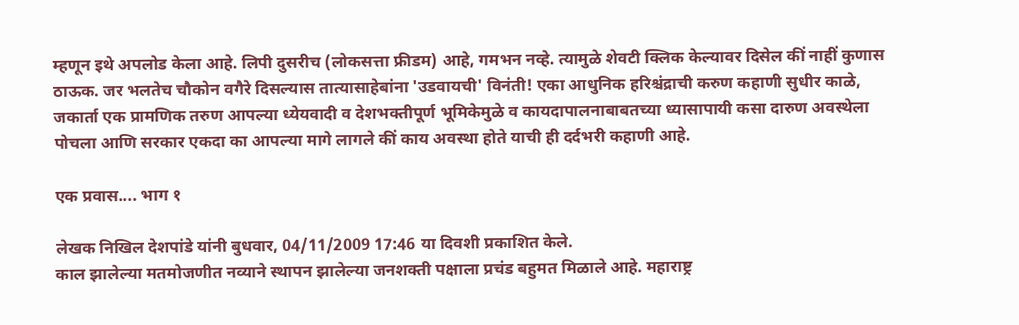म्हणून इथे अपलोड केला आहे. लिपी दुसरीच (लोकसत्ता फ्रीडम) आहे, गमभन नव्हे. त्यामुळे शेवटी क्लिक केल्यावर दिसेल कीं नाहीं कुणास ठाऊक. जर भलतेच चौकोन वगैरे दिसल्यास तात्यासाहेबांना 'उडवायची' विनंती! एका आधुनिक हरिश्चंद्राची करुण कहाणी सुधीर काळे, जकार्ता एक प्रामणिक तरुण आपल्या ध्येयवादी व देशभक्तीपूर्ण भूमिकेमुळे व कायदापालनाबाबतच्या ध्यासापायी कसा दारुण अवस्थेला पोचला आणि सरकार एकदा का आपल्या मागे लागले कीं काय अवस्था होते याची ही दर्दभरी कहाणी आहे.

एक प्रवास.... भाग १

लेखक निखिल देशपांडे यांनी बुधवार, 04/11/2009 17:46 या दिवशी प्रकाशित केले.
काल झालेल्या मतमोजणीत नव्याने स्थापन झालेल्या जनशक्ती पक्षाला प्रचंड बहुमत मिळाले आहे. महाराष्ट्र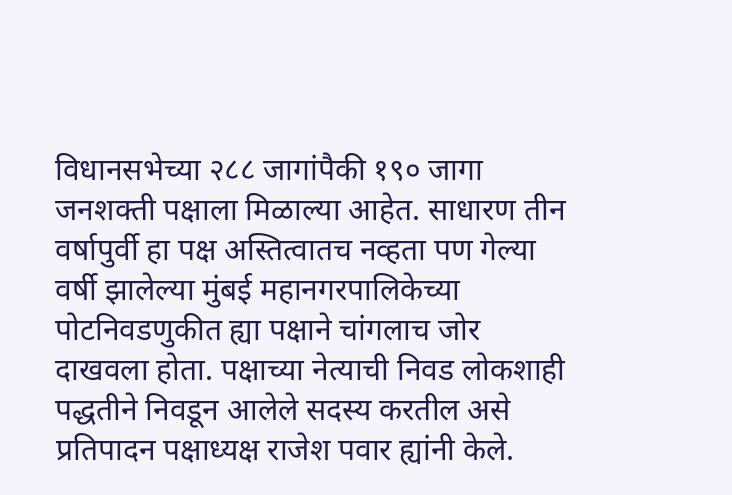विधानसभेच्या २८८ जागांपैकी १९० जागा जनशक्ती पक्षाला मिळाल्या आहेत. साधारण तीन वर्षापुर्वी हा पक्ष अस्तित्वातच नव्हता पण गेल्या वर्षी झालेल्या मुंबई महानगरपालिकेच्या पोटनिवडणुकीत ह्या पक्षाने चांगलाच जोर दाखवला होता. पक्षाच्या नेत्याची निवड लोकशाही पद्धतीने निवडून आलेले सदस्य करतील असे प्रतिपादन पक्षाध्यक्ष राजेश पवार ह्यांनी केले.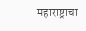महाराष्ट्राचा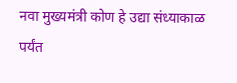नवा मुख्यमंत्री कोण हे उद्या संध्याकाळ पर्यंत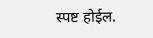स्पष्ट होईल.